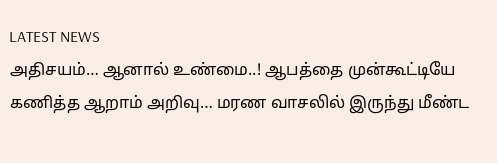LATEST NEWS
அதிசயம்… ஆனால் உண்மை..! ஆபத்தை முன்கூட்டியே கணித்த ஆறாம் அறிவு… மரண வாசலில் இருந்து மீண்ட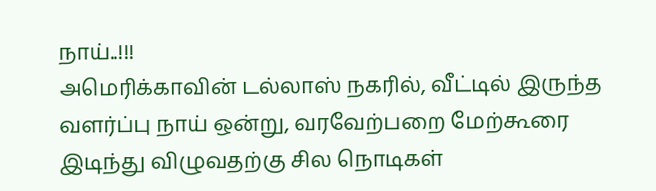நாய்..!!!
அமெரிக்காவின் டல்லாஸ் நகரில், வீட்டில் இருந்த வளர்ப்பு நாய் ஒன்று, வரவேற்பறை மேற்கூரை இடிந்து விழுவதற்கு சில நொடிகள்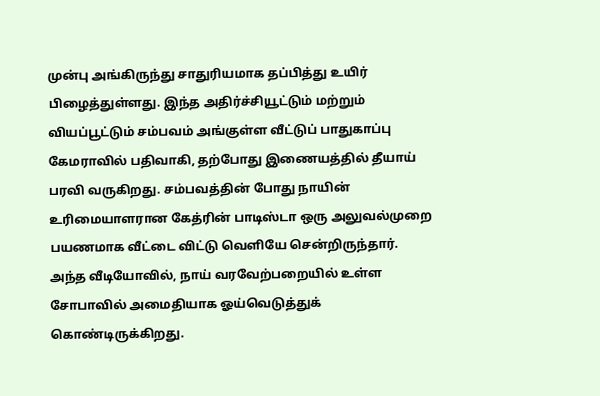முன்பு அங்கிருந்து சாதுரியமாக தப்பித்து உயிர் பிழைத்துள்ளது. இந்த அதிர்ச்சியூட்டும் மற்றும் வியப்பூட்டும் சம்பவம் அங்குள்ள வீட்டுப் பாதுகாப்பு கேமராவில் பதிவாகி, தற்போது இணையத்தில் தீயாய் பரவி வருகிறது. சம்பவத்தின் போது நாயின் உரிமையாளரான கேத்ரின் பாடிஸ்டா ஒரு அலுவல்முறை பயணமாக வீட்டை விட்டு வெளியே சென்றிருந்தார்.
அந்த வீடியோவில், நாய் வரவேற்பறையில் உள்ள சோபாவில் அமைதியாக ஓய்வெடுத்துக் கொண்டிருக்கிறது.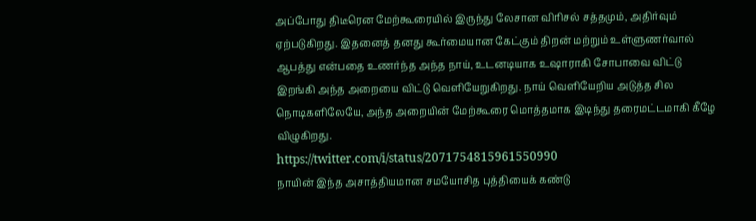அப்போது திடீரென மேற்கூரையில் இருந்து லேசான விரிசல் சத்தமும், அதிர்வும் ஏற்படுகிறது. இதனைத் தனது கூர்மையான கேட்கும் திறன் மற்றும் உள்ளுணர்வால் ஆபத்து என்பதை உணர்ந்த அந்த நாய், உடனடியாக உஷாராகி சோபாவை விட்டு இறங்கி அந்த அறையை விட்டு வெளியேறுகிறது. நாய் வெளியேறிய அடுத்த சில நொடிகளிலேயே, அந்த அறையின் மேற்கூரை மொத்தமாக இடிந்து தரைமட்டமாகி கீழே விழுகிறது.
https://twitter.com/i/status/2071754815961550990
நாயின் இந்த அசாத்தியமான சமயோசித புத்தியைக் கண்டு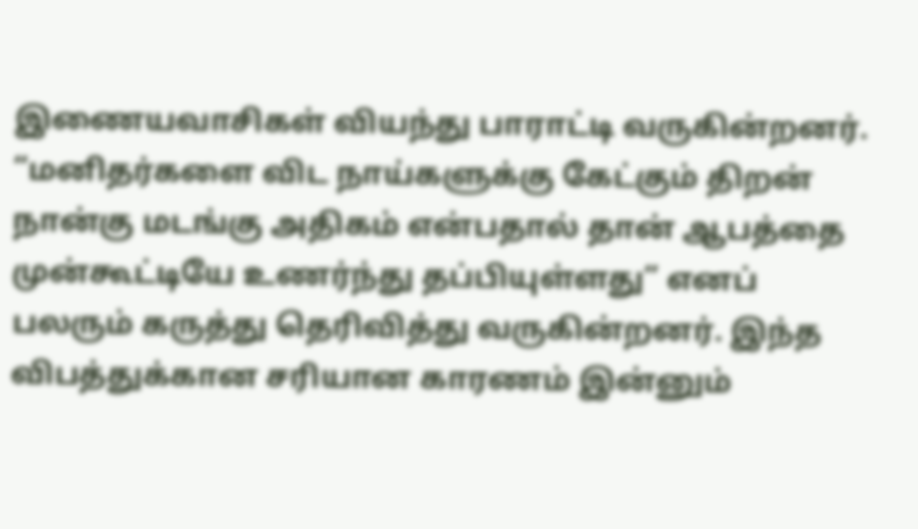இணையவாசிகள் வியந்து பாராட்டி வருகின்றனர். “மனிதர்களை விட நாய்களுக்கு கேட்கும் திறன் நான்கு மடங்கு அதிகம் என்பதால் தான் ஆபத்தை முன்கூட்டியே உணர்ந்து தப்பியுள்ளது” எனப் பலரும் கருத்து தெரிவித்து வருகின்றனர். இந்த விபத்துக்கான சரியான காரணம் இன்னும்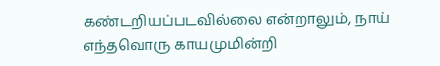கண்டறியப்படவில்லை என்றாலும், நாய் எந்தவொரு காயமுமின்றி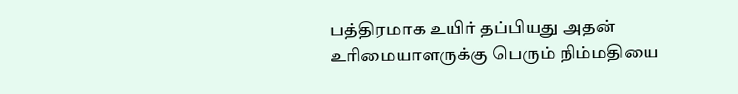பத்திரமாக உயிர் தப்பியது அதன் உரிமையாளருக்கு பெரும் நிம்மதியை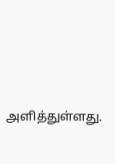அளித்துள்ளது.